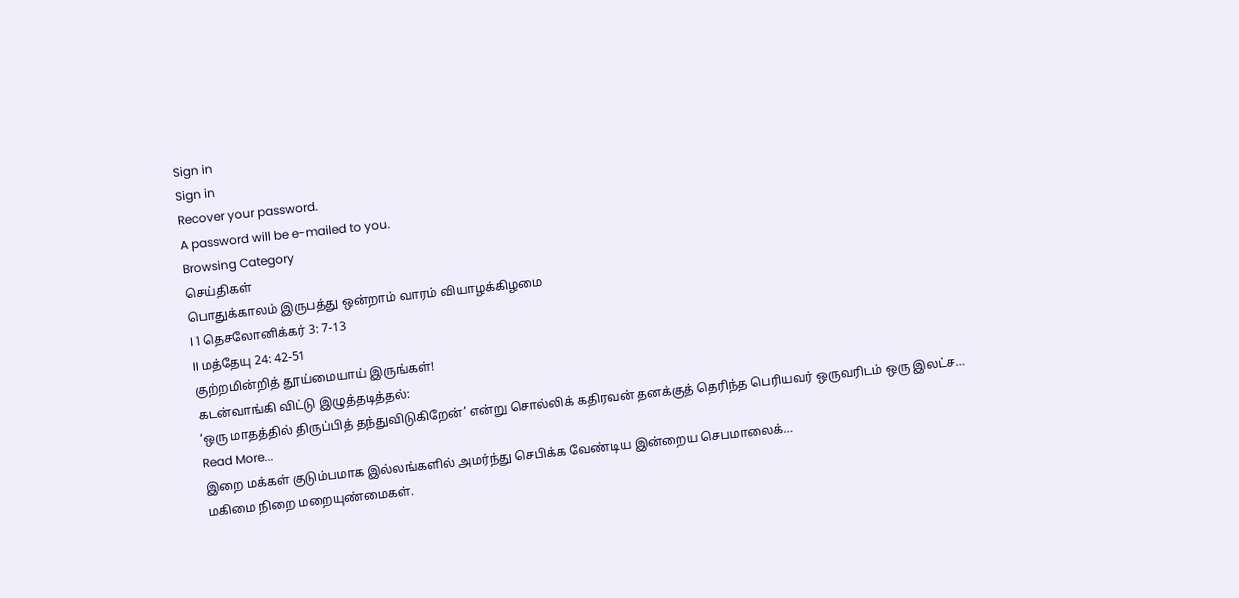Sign in
Sign in
Recover your password.
A password will be e-mailed to you.
Browsing Category
செய்திகள்
பொதுக்காலம் இருபத்து ஒன்றாம் வாரம் வியாழக்கிழமை
I 1 தெசலோனிக்கர் 3: 7-13
II மத்தேயு 24: 42-51
குற்றமின்றித் தூய்மையாய் இருங்கள்!
கடன்வாங்கி விட்டு இழுத்தடித்தல்:
‘ஒரு மாதத்தில் திருப்பித் தந்துவிடுகிறேன்’ என்று சொல்லிக் கதிரவன் தனக்குத் தெரிந்த பெரியவர் ஒருவரிடம் ஒரு இலட்ச…
Read More...
இறை மக்கள் குடும்பமாக இல்லங்களில் அமர்ந்து செபிக்க வேண்டிய இன்றைய செபமாலைக்…
மகிமை நிறை மறையுண்மைகள்.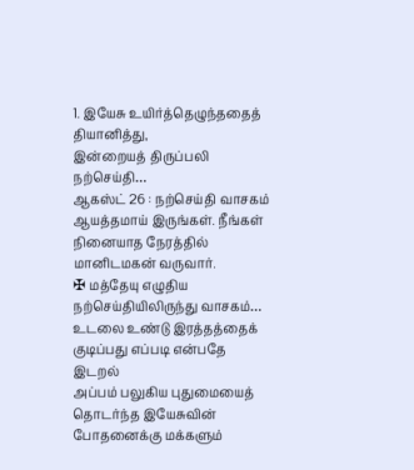1. இயேசு உயிர்த்தெழுந்ததைத் தியானித்து,
இன்றையத் திருப்பலி நற்செய்தி…
ஆகஸ்ட் 26 : நற்செய்தி வாசகம்
ஆயத்தமாய் இருங்கள். நீங்கள் நினையாத நேரத்தில் மானிடமகன் வருவார்.
✠ மத்தேயு எழுதிய நற்செய்தியிலிருந்து வாசகம்…
உடலை உண்டு இரத்தத்தைக் குடிப்பது எப்படி என்பதே இடறல்
அப்பம் பலுகிய புதுமையைத் தொடர்ந்த இயேசுவின் போதனைக்கு மக்களும்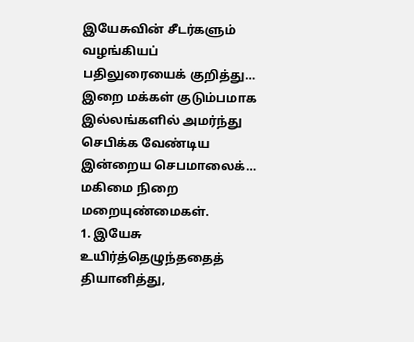இயேசுவின் சீடர்களும் வழங்கியப் பதிலுரையைக் குறித்து…
இறை மக்கள் குடும்பமாக இல்லங்களில் அமர்ந்து செபிக்க வேண்டிய இன்றைய செபமாலைக்…
மகிமை நிறை மறையுண்மைகள்.
1. இயேசு உயிர்த்தெழுந்ததைத் தியானித்து,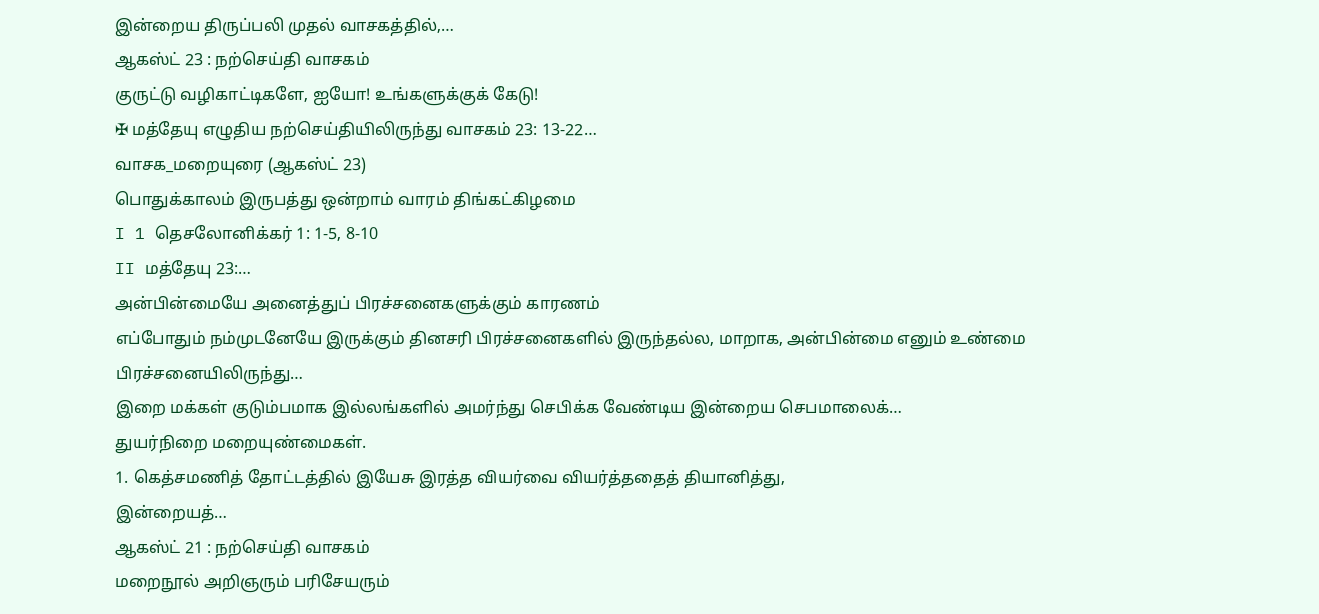இன்றைய திருப்பலி முதல் வாசகத்தில்,…
ஆகஸ்ட் 23 : நற்செய்தி வாசகம்
குருட்டு வழிகாட்டிகளே, ஐயோ! உங்களுக்குக் கேடு!
✠ மத்தேயு எழுதிய நற்செய்தியிலிருந்து வாசகம் 23: 13-22…
வாசக_மறையுரை (ஆகஸ்ட் 23)
பொதுக்காலம் இருபத்து ஒன்றாம் வாரம் திங்கட்கிழமை
I 1 தெசலோனிக்கர் 1: 1-5, 8-10
II மத்தேயு 23:…
அன்பின்மையே அனைத்துப் பிரச்சனைகளுக்கும் காரணம்
எப்போதும் நம்முடனேயே இருக்கும் தினசரி பிரச்சனைகளில் இருந்தல்ல, மாறாக, அன்பின்மை எனும் உண்மை பிரச்சனையிலிருந்து…
இறை மக்கள் குடும்பமாக இல்லங்களில் அமர்ந்து செபிக்க வேண்டிய இன்றைய செபமாலைக்…
துயர்நிறை மறையுண்மைகள்.
1. கெத்சமணித் தோட்டத்தில் இயேசு இரத்த வியர்வை வியர்த்ததைத் தியானித்து,
இன்றையத்…
ஆகஸ்ட் 21 : நற்செய்தி வாசகம்
மறைநூல் அறிஞரும் பரிசேயரும்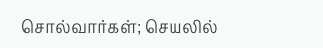சொல்வார்கள்; செயலில்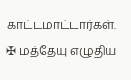காட்டமாட்டார்கள்.
✠ மத்தேயு எழுதிய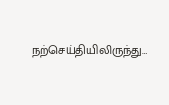நற்செய்தியிலிருந்து…